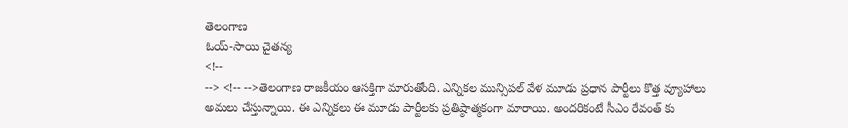తెలంగాణ
ఓయ్-సాయి చైతన్య
<!--
--> <!-- -->తెలంగాణ రాజకీయం ఆసక్తిగా మారుతోంది. ఎన్నికల మున్సిపల్ వేళ మూడు ప్రధాన పార్టీలు కొత్త వ్యూహాలు అమలు చేస్తున్నాయి. ఈ ఎన్నికలు ఈ మూడు పార్టీలకు ప్రతిష్ఠాత్మకంగా మారాయి. అందరికంటే సీఎం రేవంత్ కు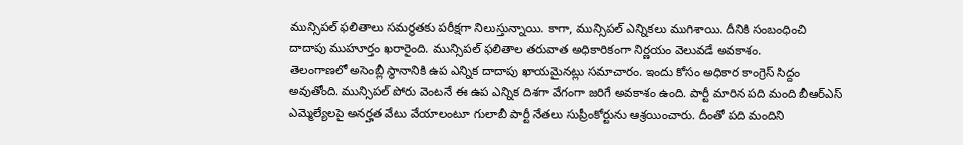మున్సిపల్ ఫలితాలు సమర్థతకు పరీక్షగా నిలుస్తున్నాయి. కాగా, మున్సిపల్ ఎన్నికలు ముగిశాయి. దీనికి సంబంధించి దాదాపు ముహూర్తం ఖరారైంది. మున్సిపల్ ఫలితాల తరువాత అధికారికంగా నిర్ణయం వెలువడే అవకాశం.
తెలంగాణలో అసెంబ్లీ స్థానానికి ఉప ఎన్నిక దాదాపు ఖాయమైనట్లు సమాచారం. ఇందు కోసం అధికార కాంగ్రెస్ సిద్దం అవుతోంది. మున్సిపల్ పోరు వెంటనే ఈ ఉప ఎన్నిక దిశగా వేగంగా జరిగే అవకాశం ఉంది. పార్టీ మారిన పది మంది బీఆర్ఎస్ ఎమ్మెల్యేలపై అనర్హత వేటు వేయాలంటూ గులాబీ పార్టీ నేతలు సుప్రీంకోర్టును ఆశ్రయించారు. దీంతో పది మందిని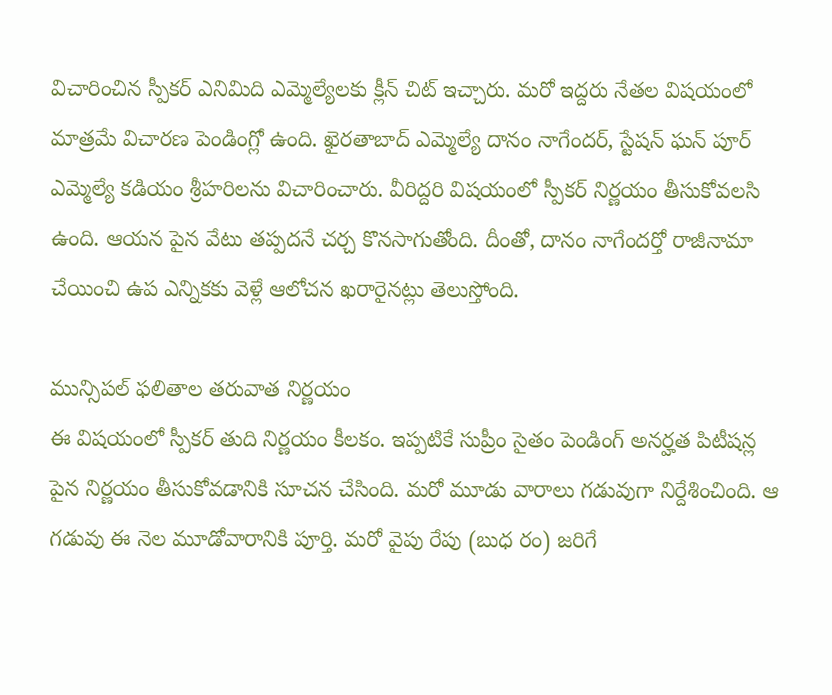విచారించిన స్పీకర్ ఎనిమిది ఎమ్మెల్యేలకు క్లీన్ చిట్ ఇచ్చారు. మరో ఇద్దరు నేతల విషయంలో మాత్రమే విచారణ పెండింగ్లో ఉంది. ఖైరతాబాద్ ఎమ్మెల్యే దానం నాగేందర్, స్టేషన్ ఘన్ పూర్ ఎమ్మెల్యే కడియం శ్రీహరిలను విచారించారు. వీరిద్దరి విషయంలో స్పీకర్ నిర్ణయం తీసుకోవలసి ఉంది. ఆయన పైన వేటు తప్పదనే చర్చ కొనసాగుతోంది. దీంతో, దానం నాగేందర్తో రాజీనామా చేయించి ఉప ఎన్నికకు వెళ్లే ఆలోచన ఖరారైనట్లు తెలుస్తోంది.

మున్సిపల్ ఫలితాల తరువాత నిర్ణయం
ఈ విషయంలో స్పీకర్ తుది నిర్ణయం కీలకం. ఇప్పటికే సుప్రీం సైతం పెండింగ్ అనర్హత పిటీషన్ల పైన నిర్ణయం తీసుకోవడానికి సూచన చేసింది. మరో మూడు వారాలు గడువుగా నిర్దేశించింది. ఆ గడువు ఈ నెల మూడోవారానికి పూర్తి. మరో వైపు రేపు (బుధ రం) జరిగే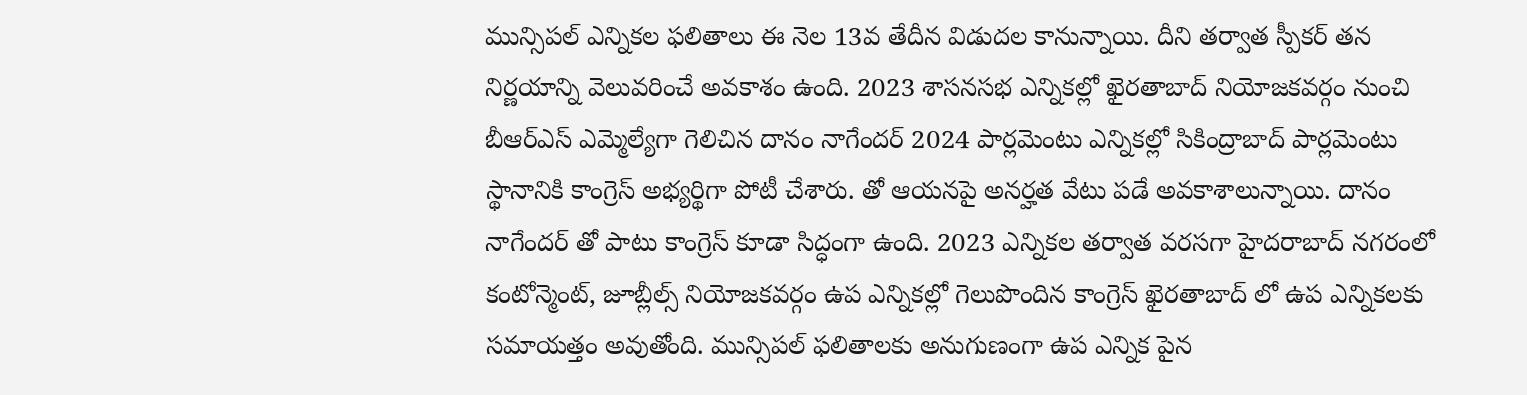మున్సిపల్ ఎన్నికల ఫలితాలు ఈ నెల 13వ తేదీన విడుదల కానున్నాయి. దీని తర్వాత స్పీకర్ తన నిర్ణయాన్ని వెలువరించే అవకాశం ఉంది. 2023 శాసనసభ ఎన్నికల్లో ఖైరతాబాద్ నియోజకవర్గం నుంచి బీఆర్ఎస్ ఎమ్మెల్యేగా గెలిచిన దానం నాగేందర్ 2024 పార్లమెంటు ఎన్నికల్లో సికింద్రాబాద్ పార్లమెంటు స్థానానికి కాంగ్రెస్ అభ్యర్థిగా పోటీ చేశారు. తో ఆయనపై అనర్హత వేటు పడే అవకాశాలున్నాయి. దానం నాగేందర్ తో పాటు కాంగ్రెస్ కూడా సిద్ధంగా ఉంది. 2023 ఎన్నికల తర్వాత వరసగా హైదరాబాద్ నగరంలో కంటోన్మెంట్, జూబ్లీల్స్ నియోజకవర్గం ఉప ఎన్నికల్లో గెలుపొందిన కాంగ్రెస్ ఖైరతాబాద్ లో ఉప ఎన్నికలకు సమాయత్తం అవుతోంది. మున్సిపల్ ఫలితాలకు అనుగుణంగా ఉప ఎన్నిక పైన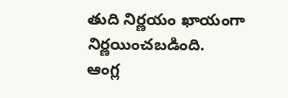తుది నిర్ణయం ఖాయంగా నిర్ణయించబడింది.
ఆంగ్ల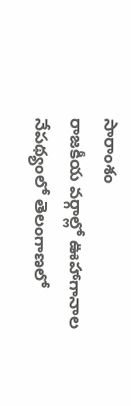సారాంశం
రాజకీయ వర్గాల్లో ఊహాగానాల నేపథ్యంలో తెలంగాణలో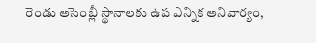రెండు అసెంబ్లీ స్థానాలకు ఉప ఎన్నిక అనివార్యం,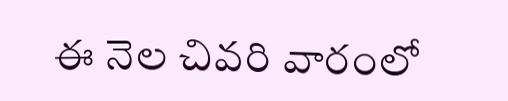ఈ నెల చివరి వారంలో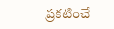ప్రకటించే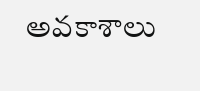అవకాశాలు